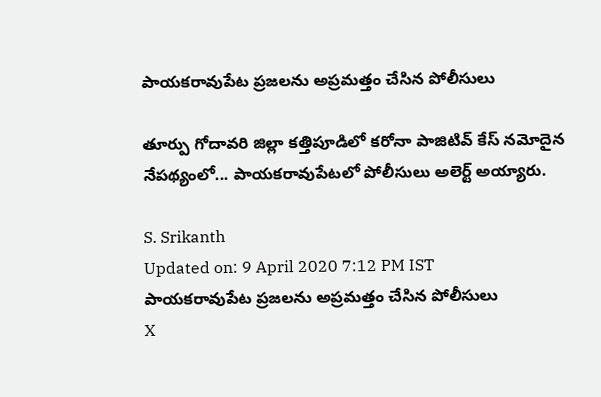పాయకరావుపేట ప్రజలను అప్రమత్తం చేసిన పోలీసులు

తూర్పు గోదావరి జిల్లా కత్తిపూడిలో కరోనా పాజిటివ్ కేస్ నమోదైన నేపథ్యంలో... పాయకరావుపేటలో పోలీసులు అలెర్ట్ అయ్యారు.

S. Srikanth
Updated on: 9 April 2020 7:12 PM IST
పాయకరావుపేట ప్రజలను అప్రమత్తం చేసిన పోలీసులు
X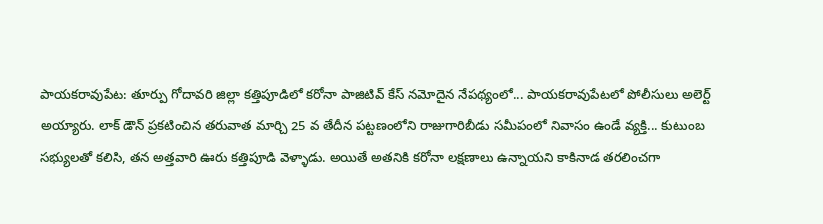పాయకరావుపేట: తూర్పు గోదావరి జిల్లా కత్తిపూడిలో కరోనా పాజిటివ్ కేస్ నమోదైన నేపథ్యంలో... పాయకరావుపేటలో పోలీసులు అలెర్ట్ అయ్యారు. లాక్ డౌన్ ప్రకటించిన తరువాత మార్చి 25 వ తేదీన పట్టణంలోని రాజుగారిబీడు సమీపంలో నివాసం ఉండే వ్యక్తి... కుటుంబ సభ్యులతో కలిసి, తన అత్తవారి ఊరు కత్తిపూడి వెళ్ళాడు. అయితే అతనికి కరోనా లక్షణాలు ఉన్నాయని కాకినాడ తరలించగా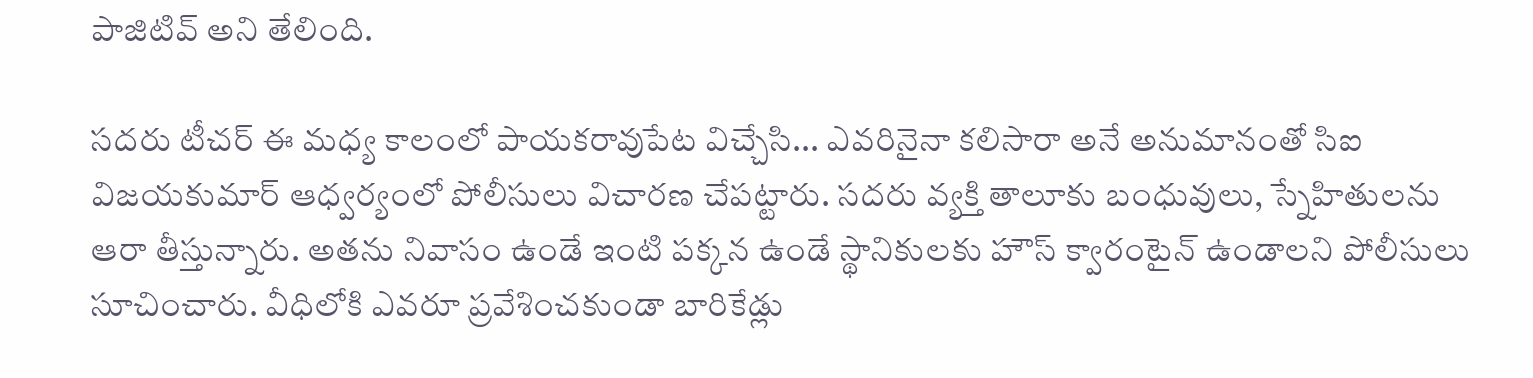పాజిటివ్ అని తేలింది.

సదరు టీచర్ ఈ మధ్య కాలంలో పాయకరావుపేట విచ్చేసి... ఎవరినైనా కలిసారా అనే అనుమానంతో సిఐ విజయకుమార్ ఆధ్వర్యంలో పోలీసులు విచారణ చేపట్టారు. సదరు వ్యక్తి తాలూకు బంధువులు, స్నేహితులను ఆరా తీస్తున్నారు. అతను నివాసం ఉండే ఇంటి పక్కన ఉండే స్థానికులకు హౌస్ క్వారంటైన్ ఉండాలని పోలీసులు సూచించారు. వీధిలోకి ఎవరూ ప్రవేశించకుండా బారికేడ్లు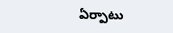ఏర్పాటు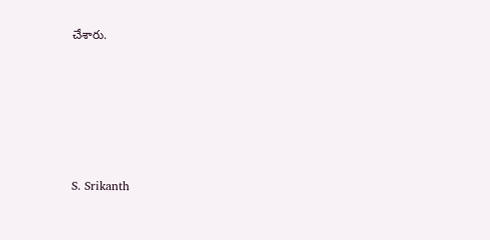చేశారు.






S. Srikanth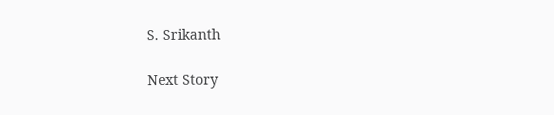S. Srikanth

Next Story